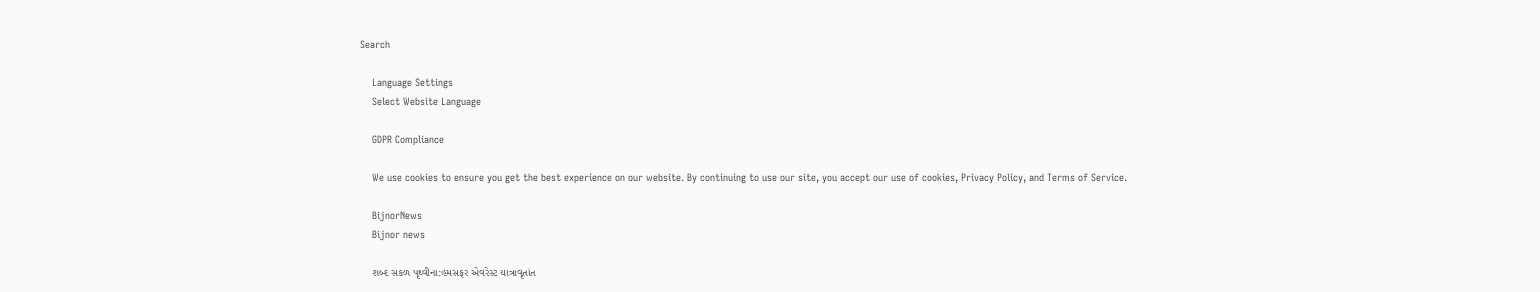Search

    Language Settings
    Select Website Language

    GDPR Compliance

    We use cookies to ensure you get the best experience on our website. By continuing to use our site, you accept our use of cookies, Privacy Policy, and Terms of Service.

    BijnorNews
    Bijnor news

    શબ્દ સકળ પૃથ્વીના:હમસફર એવરેસ્ટ યાત્રાવૃતાંત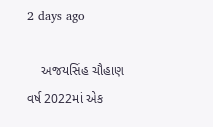2 days ago

    અજયસિંહ ચૌહાણ વર્ષ 2022માં એક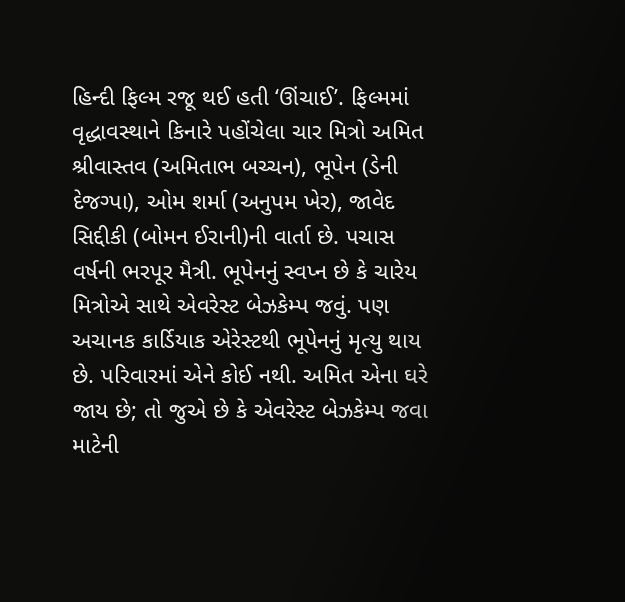હિન્દી ફિલ્મ રજૂ થઈ હતી ‘ઊંચાઈ’. ફિલ્મમાં વૃદ્ધાવસ્થાને કિનારે પહોંચેલા ચાર મિત્રો અમિત શ્રીવાસ્તવ (અમિતાભ બચ્ચન), ભૂપેન (ડેની દેજગ્પા), ઓમ શર્મા (અનુપમ ખેર), જાવેદ સિદ્દીકી (બોમન ઈરાની)ની વાર્તા છે. પચાસ વર્ષની ભરપૂર મૈત્રી. ભૂપેનનું સ્વપ્ન છે કે ચારેય મિત્રોએ સાથે એવરેસ્ટ બેઝકેમ્પ જવું. પણ અચાનક કાર્ડિયાક એરેસ્ટથી ભૂપેનનું મૃત્યુ થાય છે. પરિવારમાં એને કોઈ નથી. અમિત એના ઘરે જાય છે; તો જુએ છે કે એવરેસ્ટ બેઝકેમ્પ જવા માટેની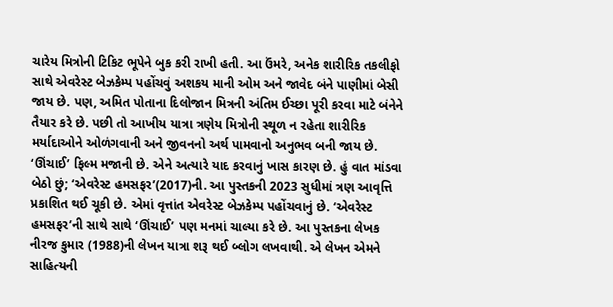ચારેય મિત્રોની ટિકિટ ભૂપેને બુક કરી રાખી હતી. આ ઉંમરે, અનેક શારીરિક તકલીફો સાથે એવરેસ્ટ બેઝકેમ્પ પહોંચવું અશકય માની ઓમ અને જાવેદ બંને પાણીમાં બેસી જાય છે. પણ, અમિત પોતાના દિલોજાન મિત્રની અંતિમ ઈચ્છા પૂરી કરવા માટે બંનેને તૈયાર કરે છે. પછી તો આખીય યાત્રા ત્રણેય મિત્રોની સ્થૂળ ન રહેતા શારીરિક મર્યાદાઓને ઓળંગવાની અને જીવનનો અર્થ પામવાનો અનુભવ બની જાય છે. ‘ઊંચાઈ’ ફિલ્મ મજાની છે. એને અત્યારે યાદ કરવાનું ખાસ કારણ છે. હું વાત માંડવા બેઠો છું; ‘એવરેસ્ટ હમસફર’(2017)ની. આ પુસ્તકની 2023 સુધીમાં ત્રણ આવૃત્તિ પ્રકાશિત થઈ ચૂકી છે. એમાં વૃત્તાંત એવરેસ્ટ બેઝકેમ્પ પહોંચવાનું છે. ‘એવરેસ્ટ હમસફર’ની સાથે સાથે ‘ઊંચાઈ’ પણ મનમાં ચાલ્યા કરે છે. આ પુસ્તકના લેખક નીરજ કુમાર (1988)ની લેખન યાત્રા શરૂ થઈ બ્લોગ લખવાથી. એ લેખન એમને સાહિત્યની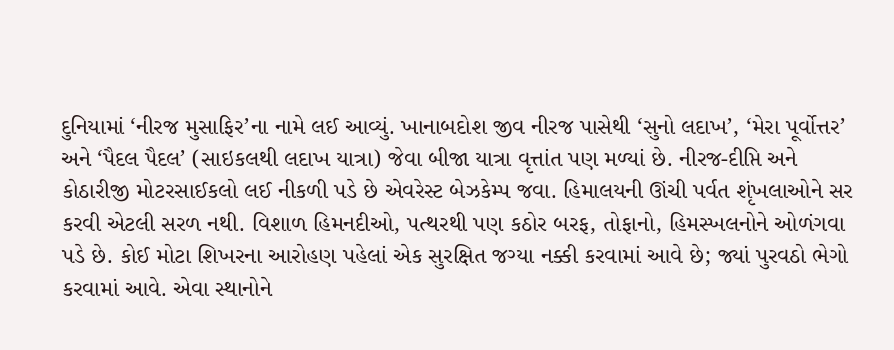દુનિયામાં ‘નીરજ મુસાફિર’ના નામે લઈ આવ્યું. ખાનાબદોશ જીવ નીરજ પાસેથી ‘સુનો લદાખ’, ‘મેરા પૂર્વોત્તર’ અને ‘પૈદલ પૈદલ’ (સાઇકલથી લદાખ યાત્રા) જેવા બીજા યાત્રા વૃત્તાંત પણ મળ્યાં છે. નીરજ-દીપ્તિ અને કોઠારીજી મોટરસાઈકલો લઈ નીકળી પડે છે એવરેસ્ટ બેઝકેમ્પ જવા. હિમાલયની ઊંચી પર્વત શૃંખલાઓને સર કરવી એટલી સરળ નથી. વિશાળ હિમનદીઓ, પત્થરથી પણ કઠોર બરફ, તોફાનો, હિમસ્ખલનોને ઓળંગવા પડે છે. કોઈ મોટા શિખરના આરોહણ પહેલાં એક સુરક્ષિત જગ્યા નક્કી કરવામાં આવે છે; જ્યાં પુરવઠો ભેગો કરવામાં આવે. એવા સ્થાનોને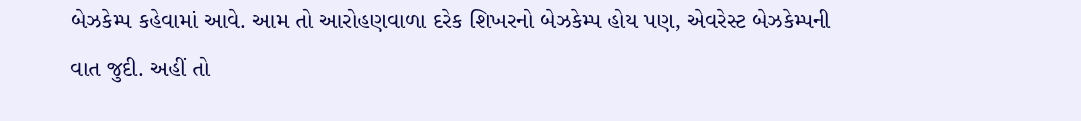બેઝકેમ્પ કહેવામાં આવે. આમ તો આરોહણવાળા દરેક શિખરનો બેઝકેમ્પ હોય પણ, એવરેસ્ટ બેઝકેમ્પની વાત જુદી. અહીં તો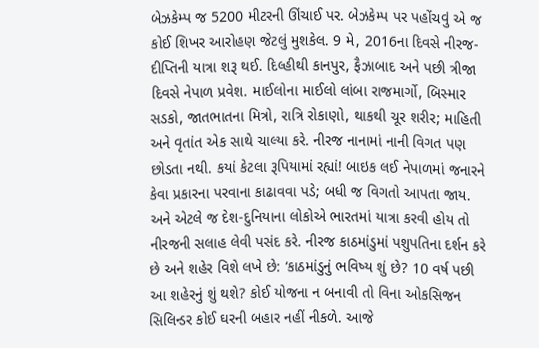બેઝકેમ્પ જ 5200 મીટરની ઊંચાઈ પર. બેઝકેમ્પ પર પહોંચવું એ જ કોઈ શિખર આરોહણ જેટલું મુશકેલ. 9 મે, 2016ના દિવસે નીરજ-દીપ્તિની યાત્રા શરૂ થઈ. દિલ્હીથી કાનપુર, ફૈઝાબાદ અને પછી ત્રીજા દિવસે નેપાળ પ્રવેશ. માઈલોના માઈલો લાંબા રાજમાર્ગો, બિસ્માર સડકો, જાતભાતના મિત્રો, રાત્રિ રોકાણો, થાકથી ચૂર શરીર; માહિતી અને વૃતાંત એક સાથે ચાલ્યા કરે. નીરજ નાનામાં નાની વિગત પણ છોડતા નથી. કયાં કેટલા રૂપિયામાં રહ્યાં! બાઇક લઈ નેપાળમાં જનારને કેવા પ્રકારના પરવાના કાઢાવવા પડે; બધી જ વિગતો આપતા જાય. અને એટલે જ દેશ-દુનિયાના લોકોએ ભારતમાં યાત્રા કરવી હોય તો નીરજની સલાહ લેવી પસંદ કરે. નીરજ કાઠમાંડુમાં પશુપતિના દર્શન કરે છે અને શહેર વિશે લખે છે: ‘કાઠમાંડુનું ભવિષ્ય શું છે? 10 વર્ષ પછી આ શહેરનું શું થશે? કોઈ યોજના ન બનાવી તો વિના ઓકસિજન સિલિન્ડર કોઈ ઘરની બહાર નહીં નીકળે. આજે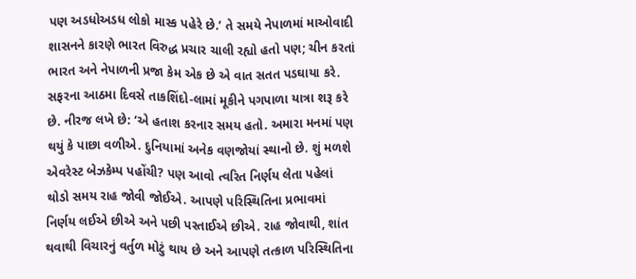પણ અડધોઅડધ લોકો માસ્ક પહેરે છે.’ તે સમયે નેપાળમાં માઓવાદી શાસનને કારણે ભારત વિરુદ્ધ પ્રચાર ચાલી રહ્યો હતો પણ; ચીન કરતાં ભારત અને નેપાળની પ્રજા કેમ એક છે એ વાત સતત પડઘાયા કરે. સફરના આઠમા દિવસે તાકશિંદો-લામાં મૂકીને પગપાળા યાત્રા શરૂ કરે છે. નીરજ લખે છે: ‘એ હતાશ કરનાર સમય હતો. અમારા મનમાં પણ થયું કે પાછા વળીએ. દુનિયામાં અનેક વણજોયાં સ્થાનો છે. શું મળશે એવરેસ્ટ બેઝકેમ્પ પહોંચી? પણ આવો ત્વરિત નિર્ણય લેતા પહેલાં થોડો સમય રાહ જોવી જોઈએ. આપણે પરિસ્થિતિના પ્રભાવમાં નિર્ણય લઈએ છીએ અને પછી પસ્તાઈએ છીએ. રાહ જોવાથી, શાંત થવાથી વિચારનું વર્તુળ મોટું થાય છે અને આપણે તત્કાળ પરિસ્થિતિના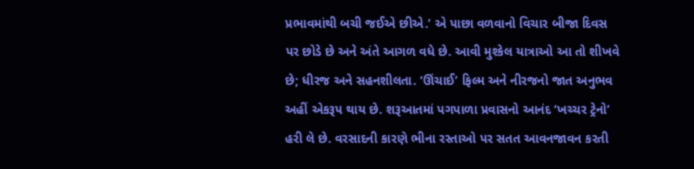પ્રભાવમાંથી બચી જઈએ છીએ.’ એ પાછા વળવાનો વિચાર બીજા દિવસ પર છોડે છે અને અંતે આગળ વધે છે. આવી મુશ્કેલ યાત્રાઓ આ તો શીખવે છે; ધીરજ અને સહનશીલતા. ‘ઊંચાઈ’ ફિલ્મ અને નીરજનો જાત અનુભવ અહીં એકરૂપ થાય છે. શરૂઆતમાં પગપાળા પ્રવાસનો આનંદ ‘ખચ્ચર ટ્રેનો’ હરી લે છે. વરસાદની કારણે ભીના રસ્તાઓ પર સતત આવનજાવન કરતી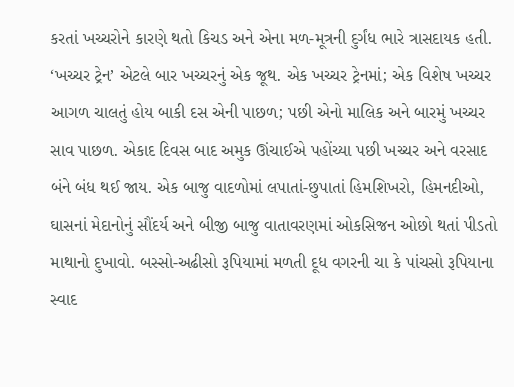કરતાં ખચ્ચરોને કારણે થતો કિચડ અને એના મળ-મૂત્રની દુર્ગંધ ભારે ત્રાસદાયક હતી. ‘ખચ્ચર ટ્રેન’ એટલે બાર ખચ્ચરનું એક જૂથ. એક ખચ્ચર ટ્રેનમાં; એક વિશેષ ખચ્ચર આગળ ચાલતું હોય બાકી દસ એની પાછળ; પછી એનો માલિક અને બારમું ખચ્ચર સાવ પાછળ. એકાદ દિવસ બાદ અમુક ઊંચાઈએ પહોંચ્યા પછી ખચ્ચર અને વરસાદ બંને બંધ થઈ જાય. એક બાજુ વાદળોમાં લપાતાં-છુપાતાં હિમશિખરો, હિમનદીઓ, ઘાસનાં મેદાનોનું સૌંદર્ય અને બીજી બાજુ વાતાવરણમાં ઓકસિજન ઓછો થતાં પીડતો માથાનો દુખાવો. બસ્સો-અઢીસો રૂપિયામાં મળતી દૂધ વગરની ચા કે પાંચસો રૂપિયાના સ્વાદ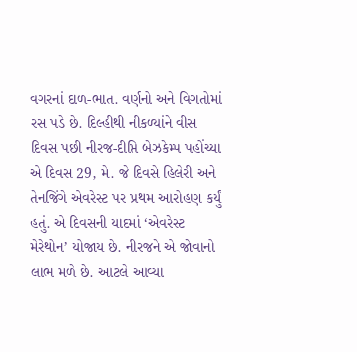વગરનાં દાળ-ભાત. વર્ણનો અને વિગતોમાં રસ પડે છે. દિલ્હીથી નીકળ્યાંને વીસ દિવસ પછી નીરજ-દીપ્તિ બેઝકેમ્પ પહોંચ્યા એ દિવસ 29, મે. જે દિવસે હિલેરી અને તેનજિંગે એવરેસ્ટ પર પ્રથમ આરોહણ કર્યું હતું. એ દિવસની યાદમાં ‘એવરેસ્ટ મેરેથોન’ યોજાય છે. નીરજને એ જોવાનો લાભ મળે છે. આટલે આવ્યા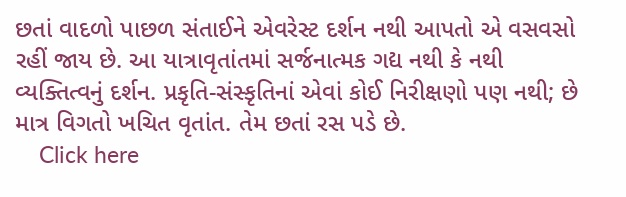છતાં વાદળો પાછળ સંતાઈને એવરેસ્ટ દર્શન નથી આપતો એ વસવસો રહીં જાય છે. આ યાત્રાવૃતાંતમાં સર્જનાત્મક ગદ્ય નથી કે નથી વ્યક્તિત્વનું દર્શન. પ્રકૃતિ-સંસ્કૃતિનાં એવાં કોઈ નિરીક્ષણો પણ નથી; છે માત્ર વિગતો ખચિત વૃતાંત. તેમ છતાં રસ પડે છે.
    Click here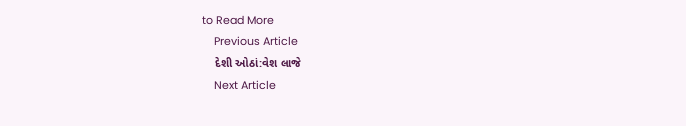to Read More
    Previous Article
    દેશી ઓઠાં:વેશ લાજે
    Next Article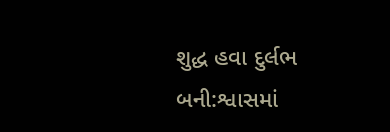શુદ્ધ હવા દુર્લભ બની:શ્વાસમાં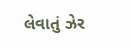લેવાતું ઝેર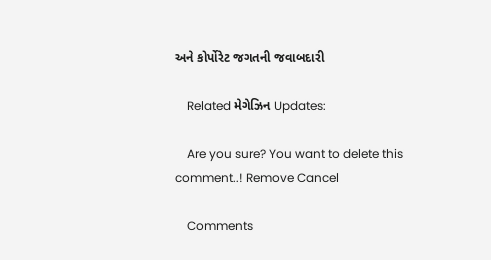અને કોર્પોરેટ જગતની જવાબદારી

    Related મેગેઝિન Updates:

    Are you sure? You want to delete this comment..! Remove Cancel

    Comments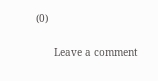(0)

      Leave a comment